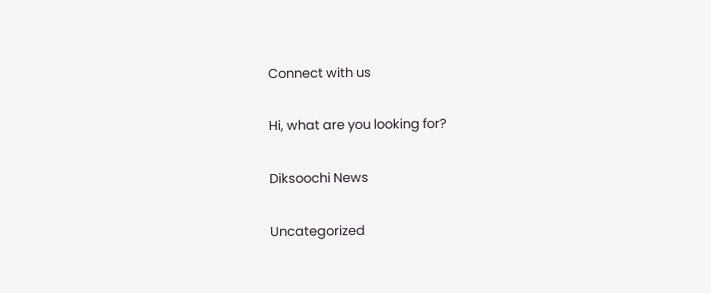Connect with us

Hi, what are you looking for?

Diksoochi News

Uncategorized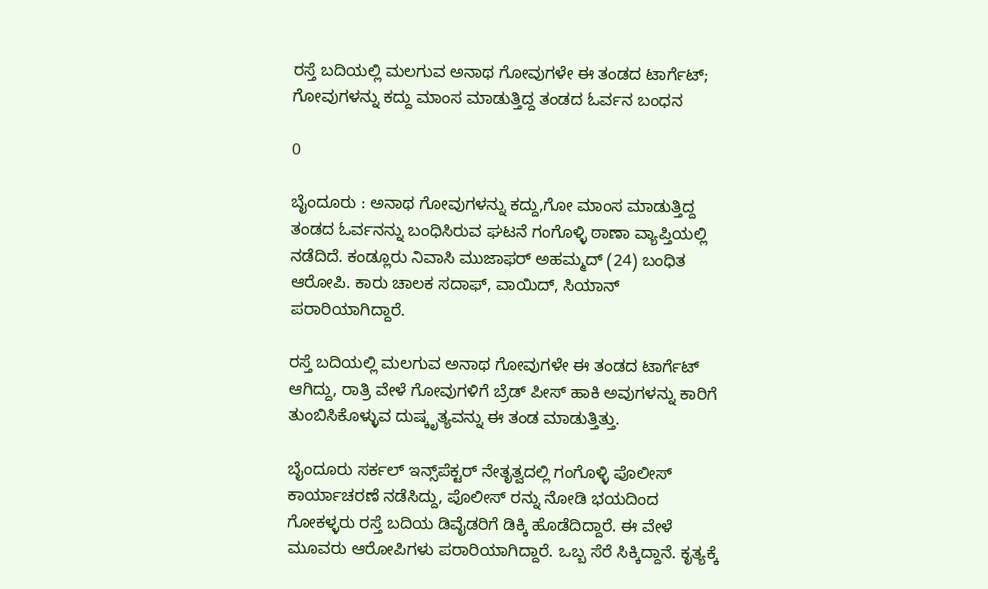ರಸ್ತೆ ಬದಿಯಲ್ಲಿ ಮಲಗುವ ಅನಾಥ ಗೋವುಗಳೇ ಈ ತಂಡದ ಟಾರ್ಗೆಟ್; ಗೋವುಗಳನ್ನು ಕದ್ದು ಮಾಂಸ ಮಾಡುತ್ತಿದ್ದ ತಂಡದ ಓರ್ವನ ಬಂಧನ

0

ಬೈಂದೂರು : ಅನಾಥ ಗೋವುಗಳನ್ನು ಕದ್ದು,ಗೋ ಮಾಂಸ ಮಾಡುತ್ತಿದ್ದ ತಂಡದ ಓರ್ವನನ್ನು ಬಂಧಿಸಿರುವ ಘಟನೆ ಗಂಗೊಳ್ಳಿ ಠಾಣಾ ವ್ಯಾಪ್ತಿಯಲ್ಲಿ ನಡೆದಿದೆ‌. ಕಂಡ್ಲೂರು ನಿವಾಸಿ ಮುಜಾಫರ್ ಅಹಮ್ಮದ್ (24) ಬಂಧಿತ ಆರೋಪಿ. ಕಾರು ಚಾಲಕ ಸದಾಫ್, ವಾಯಿದ್, ಸಿಯಾನ್ ಪರಾರಿಯಾಗಿದ್ದಾರೆ.

ರಸ್ತೆ ಬದಿಯಲ್ಲಿ ಮಲಗುವ ಅನಾಥ ಗೋವುಗಳೇ ಈ ತಂಡದ ಟಾರ್ಗೆಟ್ ಆಗಿದ್ದು, ರಾತ್ರಿ ವೇಳೆ ಗೋವುಗಳಿಗೆ ಬ್ರೆಡ್ ಪೀಸ್ ಹಾಕಿ ಅವುಗಳನ್ನು ಕಾರಿಗೆ ತುಂಬಿಸಿಕೊಳ್ಳುವ ದುಷ್ಕೃತ್ಯವನ್ನು ಈ ತಂಡ ಮಾಡುತ್ತಿತ್ತು.

ಬೈಂದೂರು ಸರ್ಕಲ್ ಇನ್ಸ್‌ಪೆಕ್ಟರ್ ನೇತೃತ್ವದಲ್ಲಿ ಗಂಗೊಳ್ಳಿ ಪೊಲೀಸ್ ಕಾರ್ಯಾಚರಣೆ ನಡೆಸಿದ್ದು, ಪೊಲೀಸ್ ರನ್ನು ನೋಡಿ ಭಯದಿಂದ ಗೋಕಳ್ಳರು ರಸ್ತೆ ಬದಿಯ ಡಿವೈಡರಿಗೆ ಡಿಕ್ಕಿ ಹೊಡೆದಿದ್ದಾರೆ. ಈ ವೇಳೆ ಮೂವರು ಆರೋಪಿಗಳು ಪರಾರಿಯಾಗಿದ್ದಾರೆ. ಒಬ್ಬ ಸೆರೆ ಸಿಕ್ಕಿದ್ದಾನೆ. ಕೃತ್ಯಕ್ಕೆ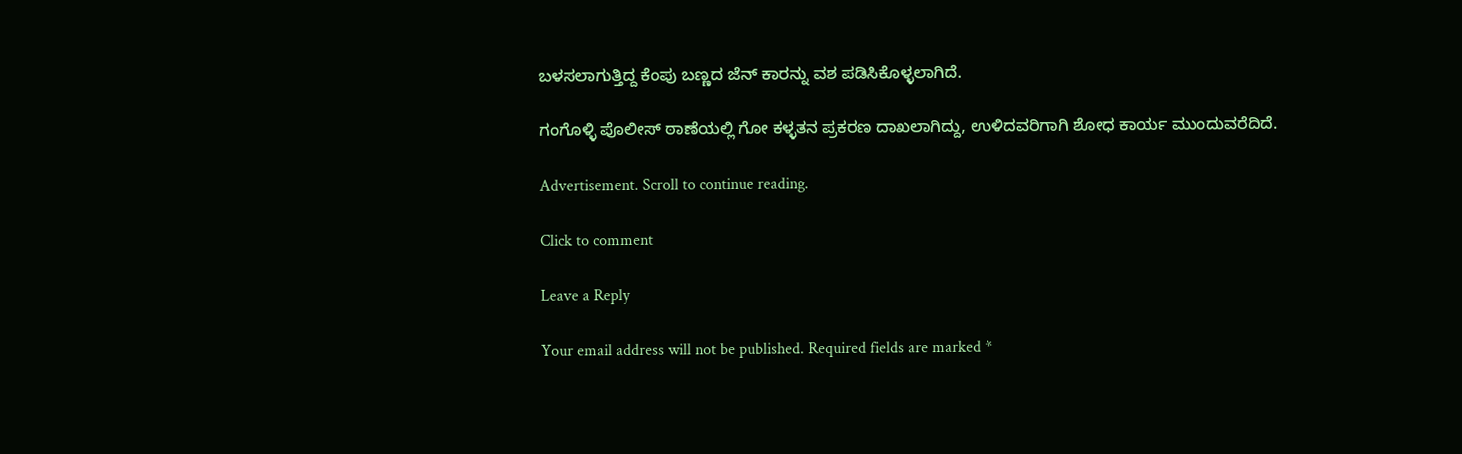ಬಳಸಲಾಗುತ್ತಿದ್ದ ಕೆಂಪು ಬಣ್ಣದ ಜೆನ್ ಕಾರನ್ನು ವಶ ಪಡಿಸಿಕೊಳ್ಳಲಾಗಿದೆ.

ಗಂಗೊಳ್ಳಿ ಪೊಲೀಸ್ ಠಾಣೆಯಲ್ಲಿ ಗೋ ಕಳ್ಳತನ ಪ್ರಕರಣ ದಾಖಲಾಗಿದ್ದು, ಉಳಿದವರಿಗಾಗಿ ಶೋಧ ಕಾರ್ಯ ಮುಂದುವರೆದಿದೆ.

Advertisement. Scroll to continue reading.

Click to comment

Leave a Reply

Your email address will not be published. Required fields are marked *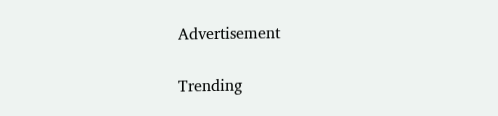Advertisement

Trending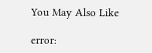You May Also Like

error: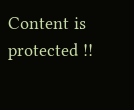Content is protected !!